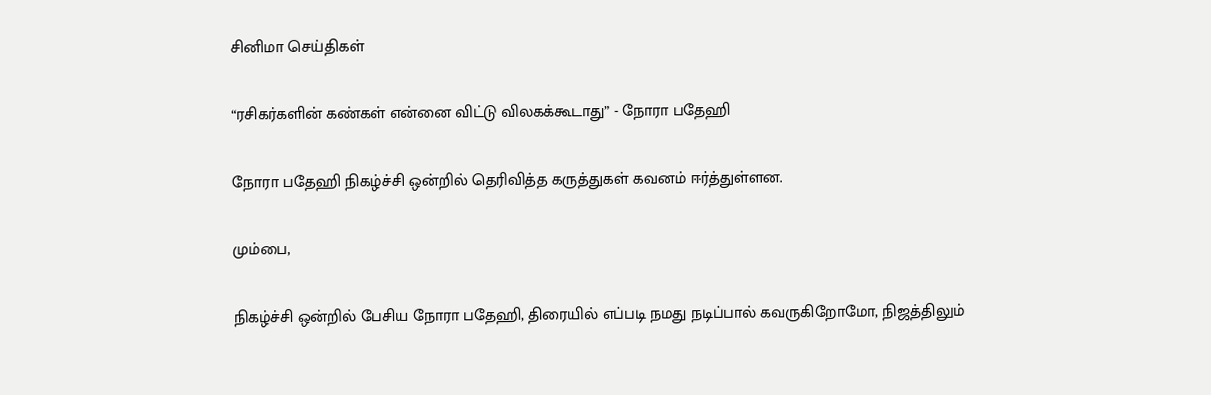சினிமா செய்திகள்

“ரசிகர்களின் கண்கள் என்னை விட்டு விலகக்கூடாது” - நோரா பதேஹி

நோரா பதேஹி நிகழ்ச்சி ஒன்றில் தெரிவித்த கருத்துகள் கவனம் ஈர்த்துள்ளன.

மும்பை,

நிகழ்ச்சி ஒன்றில் பேசிய நோரா பதேஹி, திரையில் எப்படி நமது நடிப்பால் கவருகிறோமோ, நிஜத்திலும்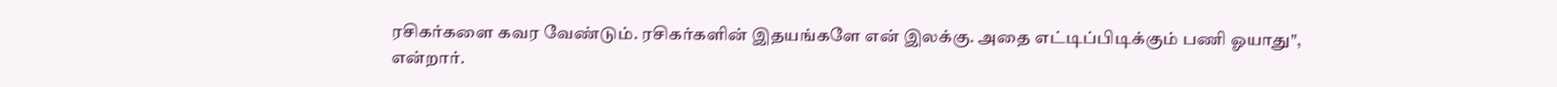ரசிகர்களை கவர வேண்டும். ரசிகர்களின் இதயங்களே என் இலக்கு. அதை எட்டிப்பிடிக்கும் பணி ஓயாது", என்றார்.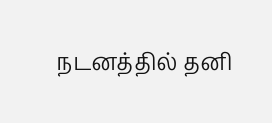நடனத்தில் தனி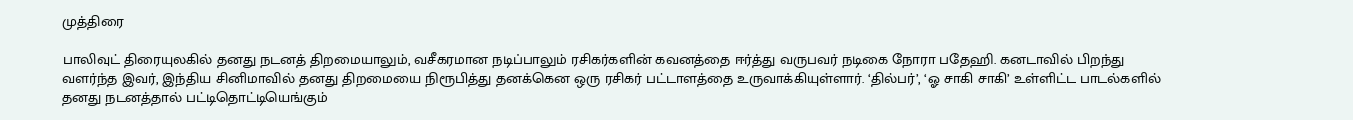முத்திரை

பாலிவுட் திரையுலகில் தனது நடனத் திறமையாலும், வசீகரமான நடிப்பாலும் ரசிகர்களின் கவனத்தை ஈர்த்து வருபவர் நடிகை நோரா பதேஹி. கனடாவில் பிறந்து வளர்ந்த இவர், இந்திய சினிமாவில் தனது திறமையை நிரூபித்து தனக்கென ஒரு ரசிகர் பட்டாளத்தை உருவாக்கியுள்ளார். ‘தில்பர்’, ‘ஓ சாகி சாகி’ உள்ளிட்ட பாடல்களில் தனது நடனத்தால் பட்டிதொட்டியெங்கும்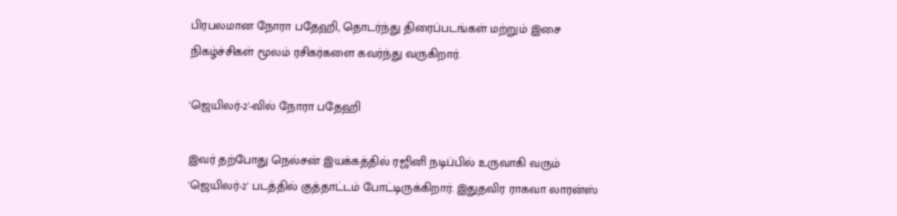பிரபலமான நோரா பதேஹி, தொடர்ந்து திரைப்படங்கள் மற்றும் இசை நிகழ்ச்சிகள் மூலம் ரசிகர்களை கவர்ந்து வருகிறார்.

'ஜெயிலர்-2'-வில் நோரா பதேஹி

இவர் தற்போது நெல்சன் இயக்கத்தில் ரஜினி நடிப்பில் உருவாகி வரும் 'ஜெயிலர்-2' படத்தில் குத்தாட்டம் போட்டிருக்கிறார். இதுதவிர ராகவா லாரன்ஸ்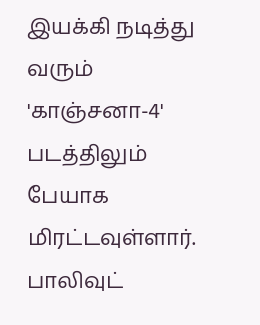இயக்கி நடித்து வரும் 'காஞ்சனா-4' படத்திலும் பேயாக மிரட்டவுள்ளார். பாலிவுட்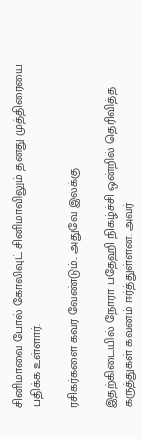சினிமாவை போல் கோலிவுட் சினிமாவிலும் தனது முத்திரையை பதிக்க உள்ளார்.

ரசிகர்களை கவர வேண்டும்.. அதுவே இலக்கு

இதற்கிடையில் நோரா பதேஹி நிகழ்ச்சி ஒன்றில் தெரிவித்த கருத்துகள் கவனம் ஈர்த்துள்ளன. அவர்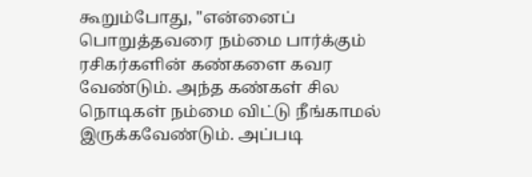கூறும்போது, "என்னைப் பொறுத்தவரை நம்மை பார்க்கும் ரசிகர்களின் கண்களை கவர வேண்டும். அந்த கண்கள் சில நொடிகள் நம்மை விட்டு நீங்காமல் இருக்கவேண்டும். அப்படி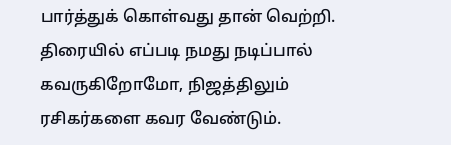பார்த்துக் கொள்வது தான் வெற்றி. திரையில் எப்படி நமது நடிப்பால் கவருகிறோமோ, நிஜத்திலும் ரசிகர்களை கவர வேண்டும்.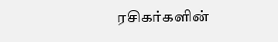ரசிகர்களின்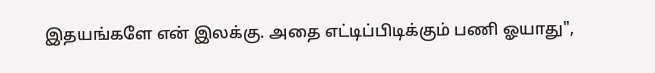இதயங்களே என் இலக்கு. அதை எட்டிப்பிடிக்கும் பணி ஓயாது",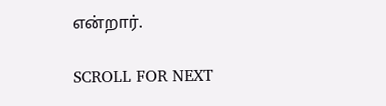என்றார்.

SCROLL FOR NEXT